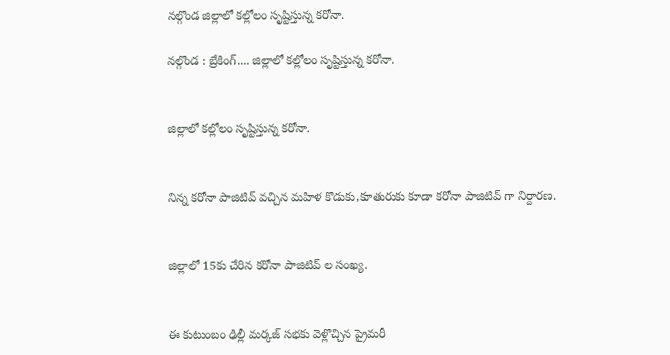నల్గొండ జిల్లాలో కల్లోలం సృష్టిస్తున్న కరోనా.

నల్గొండ : బ్రేకింగ్.... జిల్లాలో కల్లోలం సృష్టిస్తున్న కరోనా.


జిల్లాలో కల్లోలం సృష్టిస్తున్న కరోనా.


నిన్న కరోనా పాజిటివ్ వచ్చిన మహిళ కొడుకు,కూతురుకు కూడా కరోనా పాజిటివ్ గా నిర్దారణ.


జిల్లాలో 15కు చేరిన కరోనా పాజిటివ్ ల సంఖ్య.


ఈ కుటుంబం ఢిల్లీ మర్కజ్ సభకు వెళ్లొచ్చిన ప్రైమరీ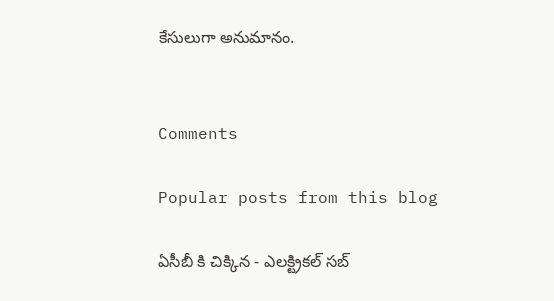కేసులుగా అనుమానం.


Comments

Popular posts from this blog

ఏసీబీ కి చిక్కిన - ఎలక్ట్రికల్ సబ్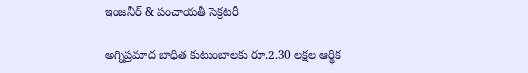ఇంజనీర్ & పంచాయతీ సెక్రటరీ

అగ్నిప్రమాద బాధిత కుటుంబాలకు రూ.2.30 లక్షల ఆర్థిక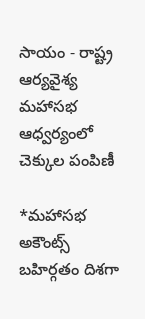సాయం - రాష్ట్ర ఆర్యవైశ్య మహాసభ ఆధ్వర్యంలో చెక్కుల పంపిణీ

*మహాసభ అకౌంట్స్ బహిర్గతం దిశగా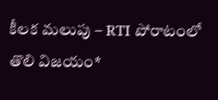కీలక మలుపు – RTI పోరాటంలో తొలి విజయం*